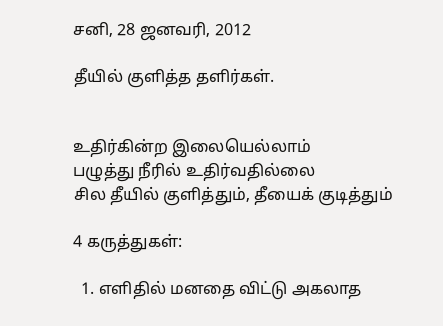சனி, 28 ஜனவரி, 2012

தீயில் குளித்த தளிர்கள்.


உதிர்கின்ற இலையெல்லாம்
பழுத்து நீரில் உதிர்வதில்லை
சில தீயில் குளித்தும், தீயைக் குடித்தும்

4 கருத்துகள்:

  1. எளிதில் மனதை விட்டு அகலாத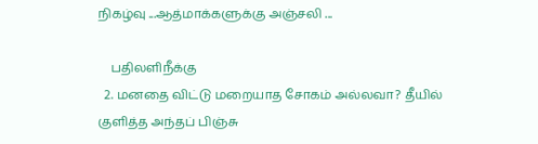நிகழ்வு ...ஆத்மாக்களுக்கு அஞ்சலி ...

    பதிலளிநீக்கு
  2. மனதை விட்டு மறையாத சோகம் அல்லவா? தீயில் குளித்த அந்தப் பிஞ்சு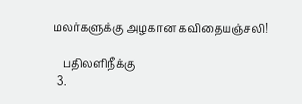மலர்களுக்கு அழகான கவிதையஞ்சலி!

    பதிலளிநீக்கு
  3.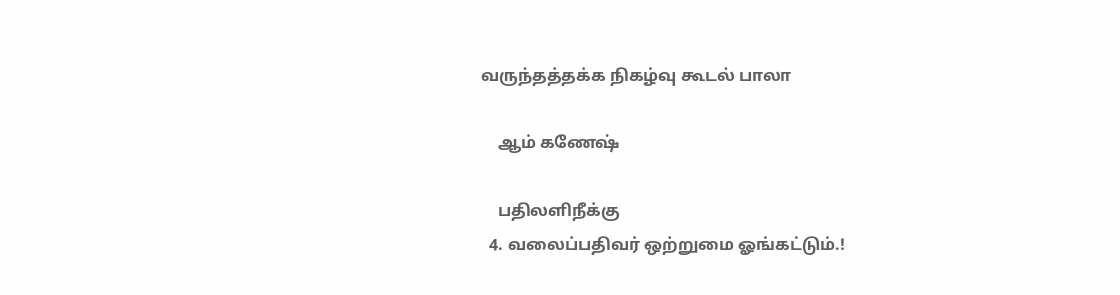வருந்தத்தக்க நிகழ்வு கூடல் பாலா

    ஆம் கணேஷ்

    பதிலளிநீக்கு
  4. வலைப்பதிவர் ஒற்றுமை ஓங்கட்டும்.!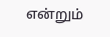என்றும்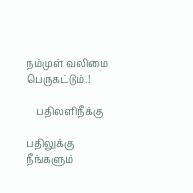நம்முள் வலிமை பெருகட்டும்.!

    பதிலளிநீக்கு

பதிலுக்கு நீங்களும்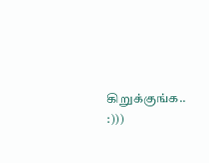கிறுக்குங்க.. :)))